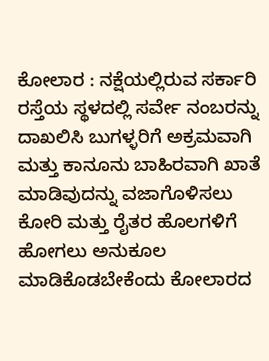ಕೋಲಾರ : ನಕ್ಷೆಯಲ್ಲಿರುವ ಸರ್ಕಾರಿ ರಸ್ತೆಯ ಸ್ಥಳದಲ್ಲಿ ಸರ್ವೇ ನಂಬರನ್ನು ದಾಖಲಿಸಿ ಬುಗಳ್ಳರಿಗೆ ಅಕ್ರಮವಾಗಿ ಮತ್ತು ಕಾನೂನು ಬಾಹಿರವಾಗಿ ಖಾತೆ ಮಾಡಿವುದನ್ನು ವಜಾಗೊಳಿಸಲು ಕೋರಿ ಮತ್ತು ರೈತರ ಹೊಲಗಳಿಗೆ ಹೋಗಲು ಅನುಕೂಲ ಮಾಡಿಕೊಡಬೇಕೆಂದು ಕೋಲಾರದ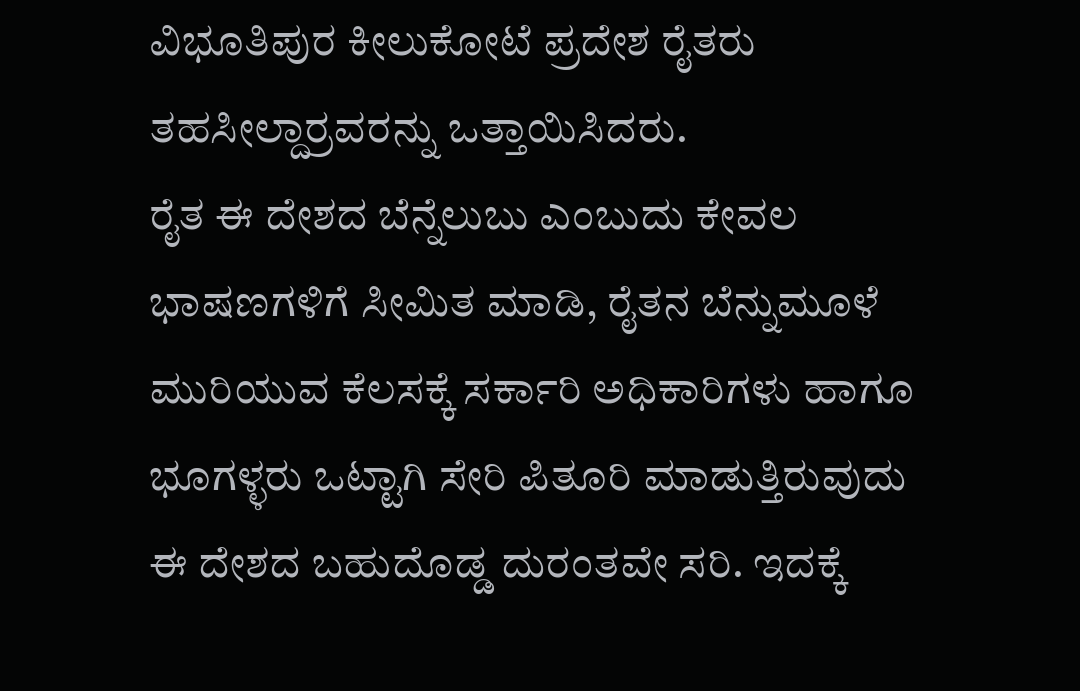ವಿಭೂತಿಪುರ ಕೀಲುಕೋಟೆ ಪ್ರದೇಶ ರೈತರು ತಹಸೀಲ್ದಾರ್ರವರನ್ನು ಒತ್ತಾಯಿಸಿದರು.
ರೈತ ಈ ದೇಶದ ಬೆನ್ನೆಲುಬು ಎಂಬುದು ಕೇವಲ ಭಾಷಣಗಳಿಗೆ ಸೀಮಿತ ಮಾಡಿ, ರೈತನ ಬೆನ್ನುಮೂಳೆ ಮುರಿಯುವ ಕೆಲಸಕ್ಕೆ ಸರ್ಕಾರಿ ಅಧಿಕಾರಿಗಳು ಹಾಗೂ ಭೂಗಳ್ಳರು ಒಟ್ಟಾಗಿ ಸೇರಿ ಪಿತೂರಿ ಮಾಡುತ್ತಿರುವುದು ಈ ದೇಶದ ಬಹುದೊಡ್ಡ ದುರಂತವೇ ಸರಿ. ಇದಕ್ಕೆ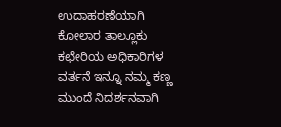ಉದಾಹರಣೆಯಾಗಿ ಕೋಲಾರ ತಾಲ್ಲೂಕು ಕಛೇರಿಯ ಅಧಿಕಾರಿಗಳ ವರ್ತನೆ ಇನ್ನೂ ನಮ್ಮ ಕಣ್ಣ ಮುಂದೆ ನಿದರ್ಶನವಾಗಿ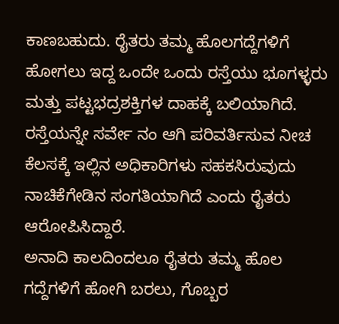ಕಾಣಬಹುದು. ರೈತರು ತಮ್ಮ ಹೊಲಗದ್ದೆಗಳಿಗೆ ಹೋಗಲು ಇದ್ದ ಒಂದೇ ಒಂದು ರಸ್ತೆಯು ಭೂಗಳ್ಳರು ಮತ್ತು ಪಟ್ಟಭದ್ರಶಕ್ತಿಗಳ ದಾಹಕ್ಕೆ ಬಲಿಯಾಗಿದೆ. ರಸ್ತೆಯನ್ನೇ ಸರ್ವೇ ನಂ ಆಗಿ ಪರಿವರ್ತಿಸುವ ನೀಚ ಕೆಲಸಕ್ಕೆ ಇಲ್ಲಿನ ಅಧಿಕಾರಿಗಳು ಸಹಕಸಿರುವುದು ನಾಚಿಕೆಗೇಡಿನ ಸಂಗತಿಯಾಗಿದೆ ಎಂದು ರೈತರು ಆರೋಪಿಸಿದ್ದಾರೆ.
ಅನಾದಿ ಕಾಲದಿಂದಲೂ ರೈತರು ತಮ್ಮ ಹೊಲ ಗದ್ದೆಗಳಿಗೆ ಹೋಗಿ ಬರಲು, ಗೊಬ್ಬರ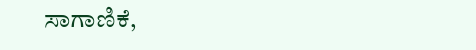ಸಾಗಾಣಿಕೆ,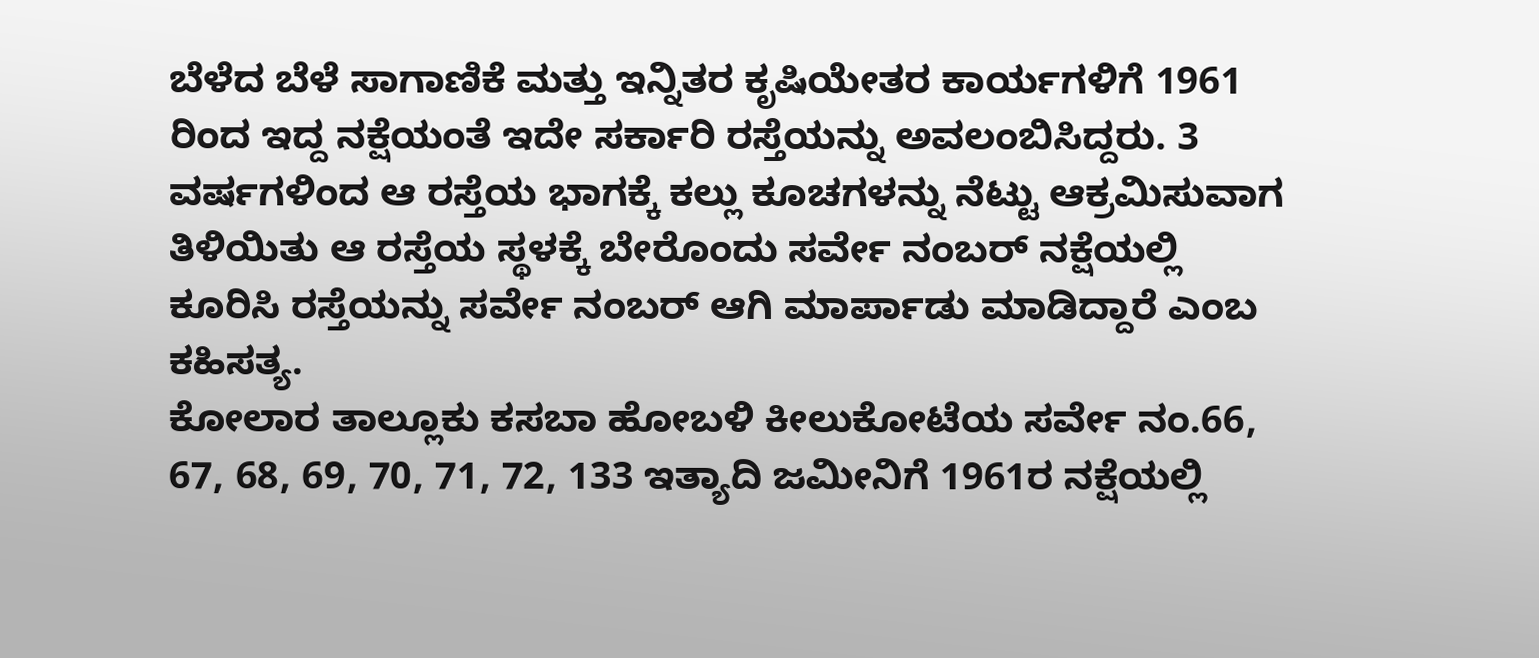ಬೆಳೆದ ಬೆಳೆ ಸಾಗಾಣಿಕೆ ಮತ್ತು ಇನ್ನಿತರ ಕೃಷಿಯೇತರ ಕಾರ್ಯಗಳಿಗೆ 1961 ರಿಂದ ಇದ್ದ ನಕ್ಷೆಯಂತೆ ಇದೇ ಸರ್ಕಾರಿ ರಸ್ತೆಯನ್ನು ಅವಲಂಬಿಸಿದ್ದರು. 3 ವರ್ಷಗಳಿಂದ ಆ ರಸ್ತೆಯ ಭಾಗಕ್ಕೆ ಕಲ್ಲು ಕೂಚಗಳನ್ನು ನೆಟ್ಟು ಆಕ್ರಮಿಸುವಾಗ ತಿಳಿಯಿತು ಆ ರಸ್ತೆಯ ಸ್ಥಳಕ್ಕೆ ಬೇರೊಂದು ಸರ್ವೇ ನಂಬರ್ ನಕ್ಷೆಯಲ್ಲಿ ಕೂರಿಸಿ ರಸ್ತೆಯನ್ನು ಸರ್ವೇ ನಂಬರ್ ಆಗಿ ಮಾರ್ಪಾಡು ಮಾಡಿದ್ದಾರೆ ಎಂಬ ಕಹಿಸತ್ಯ.
ಕೋಲಾರ ತಾಲ್ಲೂಕು ಕಸಬಾ ಹೋಬಳಿ ಕೀಲುಕೋಟೆಯ ಸರ್ವೇ ನಂ.66, 67, 68, 69, 70, 71, 72, 133 ಇತ್ಯಾದಿ ಜಮೀನಿಗೆ 1961ರ ನಕ್ಷೆಯಲ್ಲಿ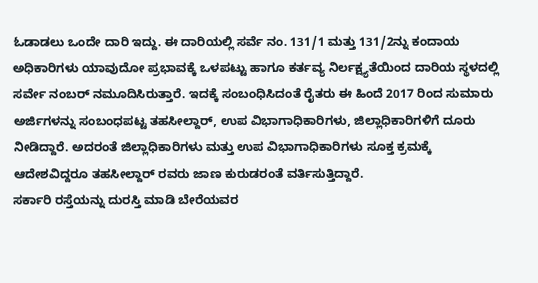ಓಡಾಡಲು ಒಂದೇ ದಾರಿ ಇದ್ದು. ಈ ದಾರಿಯಲ್ಲಿ ಸರ್ವೆ ನಂ. 131/1 ಮತ್ತು 131/2ನ್ನು ಕಂದಾಯ ಅಧಿಕಾರಿಗಳು ಯಾವುದೋ ಪ್ರಭಾವಕ್ಕೆ ಒಳಪಟ್ಟು ಹಾಗೂ ಕರ್ತವ್ಯ ನಿರ್ಲಕ್ಷ್ಯತೆಯಿಂದ ದಾರಿಯ ಸ್ಥಳದಲ್ಲಿ ಸರ್ವೇ ನಂಬರ್ ನಮೂದಿಸಿರುತ್ತಾರೆ. ಇದಕ್ಕೆ ಸಂಬಂಧಿಸಿದಂತೆ ರೈತರು ಈ ಹಿಂದೆ 2017 ರಿಂದ ಸುಮಾರು ಅರ್ಜಿಗಳನ್ನು ಸಂಬಂಧಪಟ್ಟ ತಹಸೀಲ್ದಾರ್, ಉಪ ವಿಭಾಗಾಧಿಕಾರಿಗಳು, ಜಿಲ್ಲಾಧಿಕಾರಿಗಳಿಗೆ ದೂರು ನೀಡಿದ್ದಾರೆ. ಅದರಂತೆ ಜಿಲ್ಲಾಧಿಕಾರಿಗಳು ಮತ್ತು ಉಪ ವಿಭಾಗಾಧಿಕಾರಿಗಳು ಸೂಕ್ತ ಕ್ರಮಕ್ಕೆ ಆದೇಶವಿದ್ದರೂ ತಹಸೀಲ್ದಾರ್ ರವರು ಜಾಣ ಕುರುಡರಂತೆ ವರ್ತಿಸುತ್ತಿದ್ದಾರೆ.
ಸರ್ಕಾರಿ ರಸ್ತೆಯನ್ನು ದುರಸ್ತಿ ಮಾಡಿ ಬೇರೆಯವರ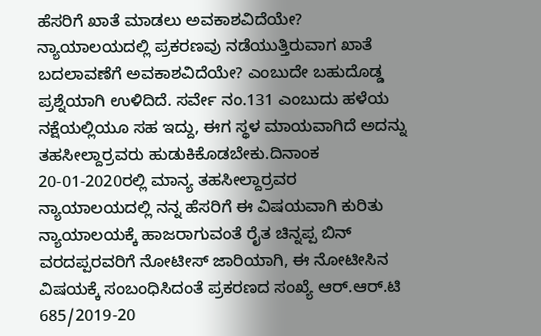ಹೆಸರಿಗೆ ಖಾತೆ ಮಾಡಲು ಅವಕಾಶವಿದೆಯೇ? ನ್ಯಾಯಾಲಯದಲ್ಲಿ ಪ್ರಕರಣವು ನಡೆಯುತ್ತಿರುವಾಗ ಖಾತೆ ಬದಲಾವಣೆಗೆ ಅವಕಾಶವಿದೆಯೇ? ಎಂಬುದೇ ಬಹುದೊಡ್ಡ ಪ್ರಶ್ನೆಯಾಗಿ ಉಳಿದಿದೆ. ಸರ್ವೇ ನಂ.131 ಎಂಬುದು ಹಳೆಯ ನಕ್ಷೆಯಲ್ಲಿಯೂ ಸಹ ಇದ್ದು, ಈಗ ಸ್ಥಳ ಮಾಯವಾಗಿದೆ ಅದನ್ನು ತಹಸೀಲ್ದಾರ್ರವರು ಹುಡುಕಿಕೊಡಬೇಕು.ದಿನಾಂಕ 20-01-2020ರಲ್ಲಿ ಮಾನ್ಯ ತಹಸೀಲ್ದಾರ್ರವರ ನ್ಯಾಯಾಲಯದಲ್ಲಿ ನನ್ನ ಹೆಸರಿಗೆ ಈ ವಿಷಯವಾಗಿ ಕುರಿತು ನ್ಯಾಯಾಲಯಕ್ಕೆ ಹಾಜರಾಗುವಂತೆ ರೈತ ಚಿನ್ನಪ್ಪ ಬಿನ್ ವರದಪ್ಪರವರಿಗೆ ನೋಟೀಸ್ ಜಾರಿಯಾಗಿ, ಈ ನೋಟೀಸಿನ ವಿಷಯಕ್ಕೆ ಸಂಬಂಧಿಸಿದಂತೆ ಪ್ರಕರಣದ ಸಂಖ್ಯೆ ಆರ್.ಆರ್.ಟಿ 685/2019-20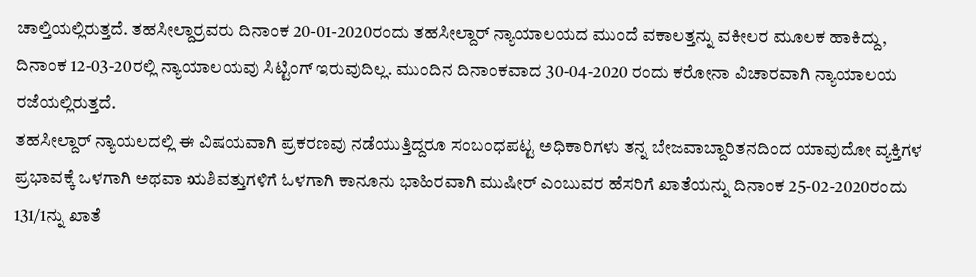ಚಾಲ್ತಿಯಲ್ಲಿರುತ್ತದೆ. ತಹಸೀಲ್ದಾರ್ರವರು ದಿನಾಂಕ 20-01-2020ರಂದು ತಹಸೀಲ್ದಾರ್ ನ್ಯಾಯಾಲಯದ ಮುಂದೆ ವಕಾಲತ್ತನ್ನು ವಕೀಲರ ಮೂಲಕ ಹಾಕಿದ್ದು, ದಿನಾಂಕ 12-03-20ರಲ್ಲಿ ನ್ಯಾಯಾಲಯವು ಸಿಟ್ಟಿಂಗ್ ಇರುವುದಿಲ್ಲ. ಮುಂದಿನ ದಿನಾಂಕವಾದ 30-04-2020 ರಂದು ಕರೋನಾ ವಿಚಾರವಾಗಿ ನ್ಯಾಯಾಲಯ ರಜೆಯಲ್ಲಿರುತ್ತದೆ.
ತಹಸೀಲ್ದಾರ್ ನ್ಯಾಯಲದಲ್ಲಿ ಈ ವಿಷಯವಾಗಿ ಪ್ರಕರಣವು ನಡೆಯುತ್ತಿದ್ದರೂ ಸಂಬಂಧಪಟ್ಟ ಅಧಿಕಾರಿಗಳು ತನ್ನ ಬೇಜವಾಬ್ದಾರಿತನದಿಂದ ಯಾವುದೋ ವ್ಯಕ್ತಿಗಳ ಪ್ರಭಾವಕ್ಕೆ ಒಳಗಾಗಿ ಅಥವಾ ಋಶಿವತ್ತುಗಳಿಗೆ ಓಳಗಾಗಿ ಕಾನೂನು ಭಾಹಿರವಾಗಿ ಮುಷೀರ್ ಎಂಬುವರ ಹೆಸರಿಗೆ ಖಾತೆಯನ್ನು ದಿನಾಂಕ 25-02-2020ರಂದು 131/1ನ್ನು ಖಾತೆ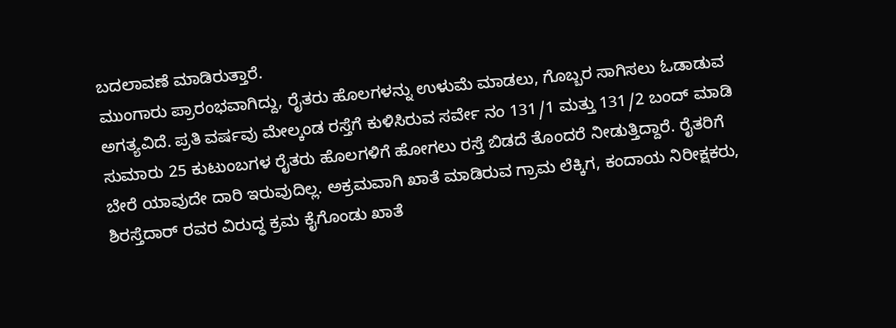ಬದಲಾವಣೆ ಮಾಡಿರುತ್ತಾರೆ.
ಮುಂಗಾರು ಪ್ರಾರಂಭವಾಗಿದ್ದು, ರೈತರು ಹೊಲಗಳನ್ನು ಉಳುಮೆ ಮಾಡಲು, ಗೊಬ್ಬರ ಸಾಗಿಸಲು ಓಡಾಡುವ ಅಗತ್ಯವಿದೆ. ಪ್ರತಿ ವರ್ಷವು ಮೇಲ್ಕಂಡ ರಸ್ತೆಗೆ ಕುಳಿಸಿರುವ ಸರ್ವೇ ನಂ 131/1 ಮತ್ತು 131/2 ಬಂದ್ ಮಾಡಿ ಸುಮಾರು 25 ಕುಟುಂಬಗಳ ರೈತರು ಹೊಲಗಳಿಗೆ ಹೋಗಲು ರಸ್ತೆ ಬಿಡದೆ ತೊಂದರೆ ನೀಡುತ್ತಿದ್ದಾರೆ. ರೈತರಿಗೆ ಬೇರೆ ಯಾವುದೇ ದಾರಿ ಇರುವುದಿಲ್ಲ. ಅಕ್ರಮವಾಗಿ ಖಾತೆ ಮಾಡಿರುವ ಗ್ರಾಮ ಲೆಕ್ಕಿಗ, ಕಂದಾಯ ನಿರೀಕ್ಷಕರು, ಶಿರಸ್ತೆದಾರ್ ರವರ ವಿರುದ್ಧ ಕ್ರಮ ಕೈಗೊಂಡು ಖಾತೆ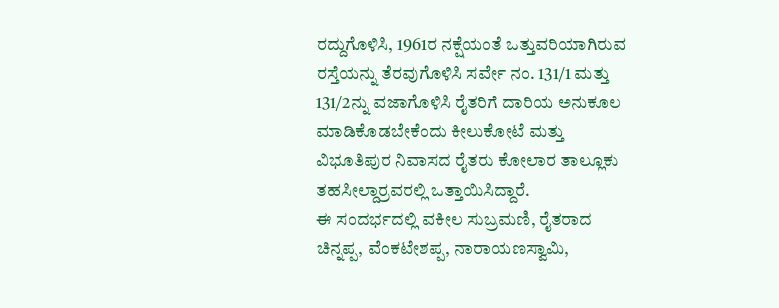ರದ್ದುಗೊಳಿಸಿ, 1961ರ ನಕ್ಷೆಯಂತೆ ಒತ್ತುವರಿಯಾಗಿರುವ ರಸ್ತೆಯನ್ನು ತೆರವುಗೊಳಿಸಿ ಸರ್ವೇ ನಂ. 131/1 ಮತ್ತು 131/2ನ್ನು ವಜಾಗೊಳಿಸಿ ರೈತರಿಗೆ ದಾರಿಯ ಅನುಕೂಲ ಮಾಡಿಕೊಡಬೇಕೆಂದು ಕೀಲುಕೋಟೆ ಮತ್ತು ವಿಭೂತಿಪುರ ನಿವಾಸದ ರೈತರು ಕೋಲಾರ ತಾಲ್ಲೂಕು ತಹಸೀಲ್ದಾರ್ರವರಲ್ಲಿ ಒತ್ತಾಯಿಸಿದ್ದಾರೆ.
ಈ ಸಂದರ್ಭದಲ್ಲಿ ವಕೀಲ ಸುಬ್ರಮಣಿ, ರೈತರಾದ ಚಿನ್ನಪ್ಪ, ವೆಂಕಟೇಶಪ್ಪ, ನಾರಾಯಣಸ್ವಾಮಿ,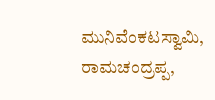ಮುನಿವೆಂಕಟಸ್ವಾಮಿ, ರಾಮಚಂದ್ರಪ್ಪ,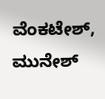ವೆಂಕಟೇಶ್, ಮುನೇಶ್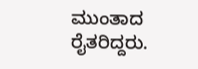ಮುಂತಾದ ರೈತರಿದ್ದರು.